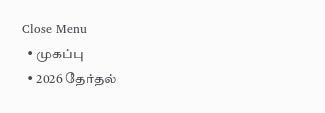Close Menu
  • முகப்பு
  • 2026 தேர்தல்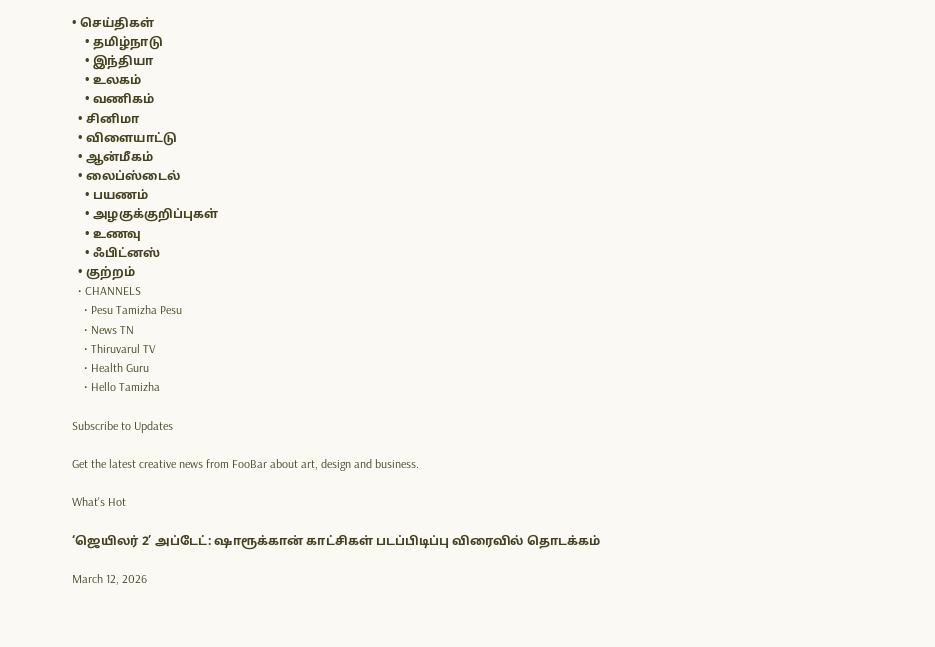• செய்திகள்
    • தமிழ்நாடு
    • இந்தியா
    • உலகம்
    • வணிகம்
  • சினிமா
  • விளையாட்டு
  • ஆன்மீகம்
  • லைப்ஸ்டைல்
    • பயணம்
    • அழகுக்குறிப்புகள்
    • உணவு
    • ஃபிட்னஸ்
  • குற்றம்
  • CHANNELS
    • Pesu Tamizha Pesu
    • News TN
    • Thiruvarul TV
    • Health Guru
    • Hello Tamizha

Subscribe to Updates

Get the latest creative news from FooBar about art, design and business.

What's Hot

‘ஜெயிலர் 2’ அப்டேட்: ஷாரூக்கான் காட்சிகள் படப்பிடிப்பு விரைவில் தொடக்கம்

March 12, 2026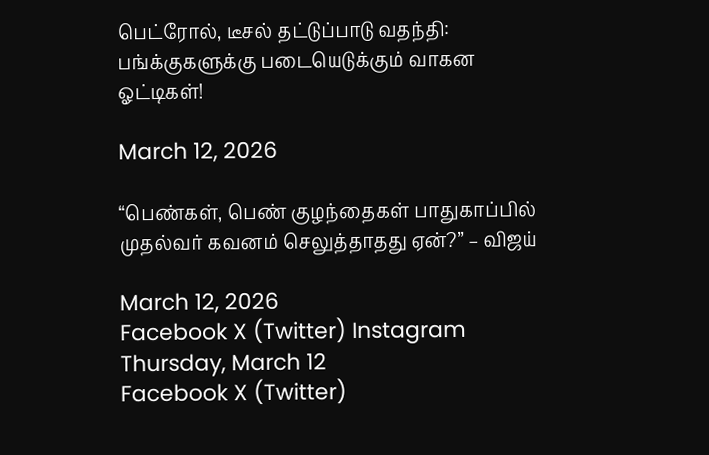பெட்ரோல், டீசல் தட்டுப்பாடு வதந்தி: பங்க்குகளுக்கு படையெடுக்கும் வாகன ஓட்டிகள்!

March 12, 2026

“பெண்கள், பெண் குழந்தைகள் பாதுகாப்பில் முதல்வர் கவனம் செலுத்தாதது ஏன்?” – விஜய்

March 12, 2026
Facebook X (Twitter) Instagram
Thursday, March 12
Facebook X (Twitter)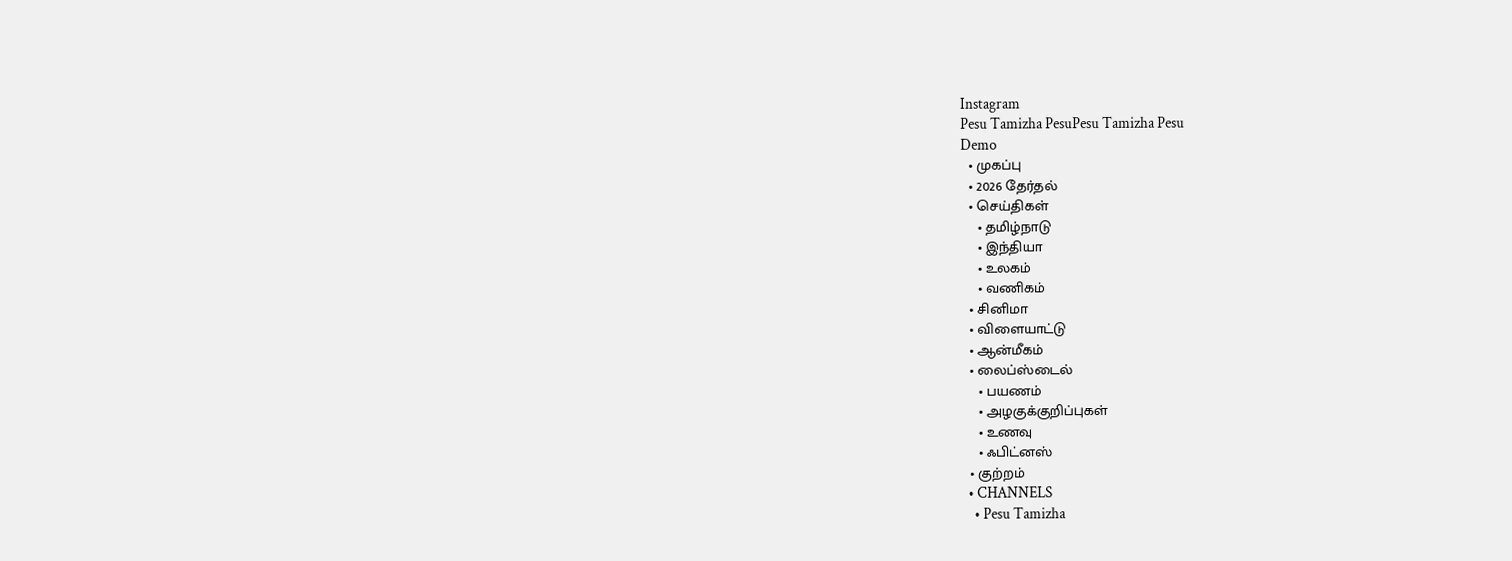Instagram
Pesu Tamizha PesuPesu Tamizha Pesu
Demo
  • முகப்பு
  • 2026 தேர்தல்
  • செய்திகள்
    • தமிழ்நாடு
    • இந்தியா
    • உலகம்
    • வணிகம்
  • சினிமா
  • விளையாட்டு
  • ஆன்மீகம்
  • லைப்ஸ்டைல்
    • பயணம்
    • அழகுக்குறிப்புகள்
    • உணவு
    • ஃபிட்னஸ்
  • குற்றம்
  • CHANNELS
    • Pesu Tamizha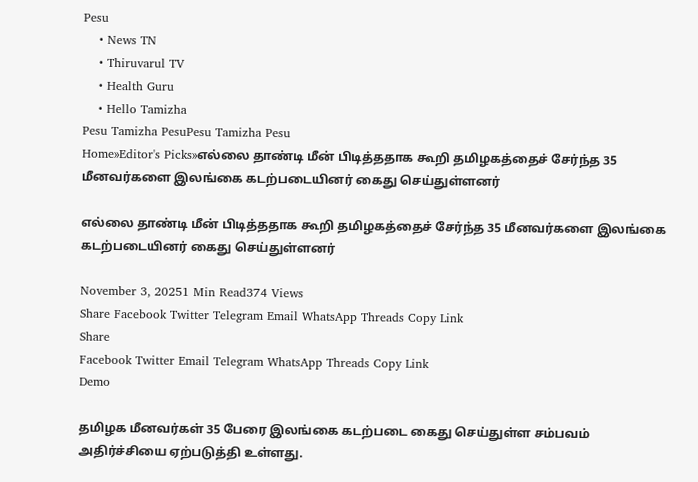Pesu
    • News TN
    • Thiruvarul TV
    • Health Guru
    • Hello Tamizha
Pesu Tamizha PesuPesu Tamizha Pesu
Home»Editor's Picks»எல்லை தாண்டி மீன் பிடித்ததாக கூறி தமிழகத்தைச் சேர்ந்த 35 மீனவர்களை இலங்கை கடற்படையினர் கைது செய்துள்ளனர்

எல்லை தாண்டி மீன் பிடித்ததாக கூறி தமிழகத்தைச் சேர்ந்த 35 மீனவர்களை இலங்கை கடற்படையினர் கைது செய்துள்ளனர்

November 3, 20251 Min Read374 Views
Share Facebook Twitter Telegram Email WhatsApp Threads Copy Link
Share
Facebook Twitter Email Telegram WhatsApp Threads Copy Link
Demo

தமிழக மீனவர்கள் 35 பேரை இலங்கை கடற்படை கைது செய்துள்ள சம்பவம் அதிர்ச்சியை ஏற்படுத்தி உள்ளது.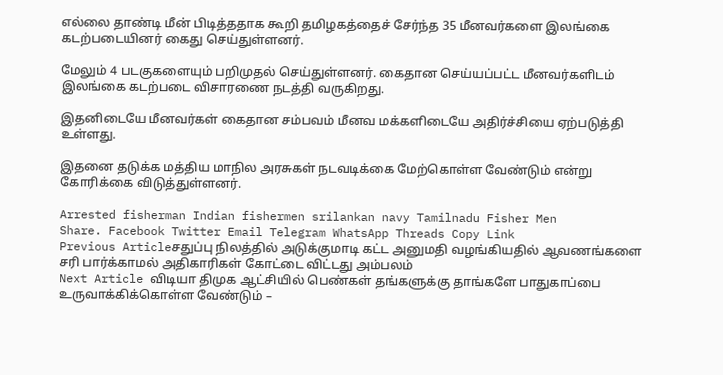எல்லை தாண்டி மீன் பிடித்ததாக கூறி தமிழகத்தைச் சேர்ந்த 35 மீனவர்களை இலங்கை கடற்படையினர் கைது செய்துள்ளனர்.

மேலும் 4 படகுகளையும் பறிமுதல் செய்துள்ளனர். கைதான செய்யப்பட்ட மீனவர்களிடம் இலங்கை கடற்படை விசாரணை நடத்தி வருகிறது.

இதனிடையே மீனவர்கள் கைதான சம்பவம் மீனவ மக்களிடையே அதிர்ச்சியை ஏற்படுத்தி உள்ளது.

இதனை தடுக்க மத்திய மாநில அரசுகள் நடவடிக்கை மேற்கொள்ள வேண்டும் என்று கோரிக்கை விடுத்துள்ளனர்.

Arrested fisherman Indian fishermen srilankan navy Tamilnadu Fisher Men
Share. Facebook Twitter Email Telegram WhatsApp Threads Copy Link
Previous Articleசதுப்பு நிலத்தில் அடுக்குமாடி கட்ட அனுமதி வழங்கியதில் ஆவணங்களை சரி பார்க்காமல் அதிகாரிகள் கோட்டை விட்டது அம்பலம்
Next Article விடியா திமுக ஆட்சியில் பெண்கள் தங்களுக்கு தாங்களே பாதுகாப்பை உருவாக்கிக்கொள்ள வேண்டும் –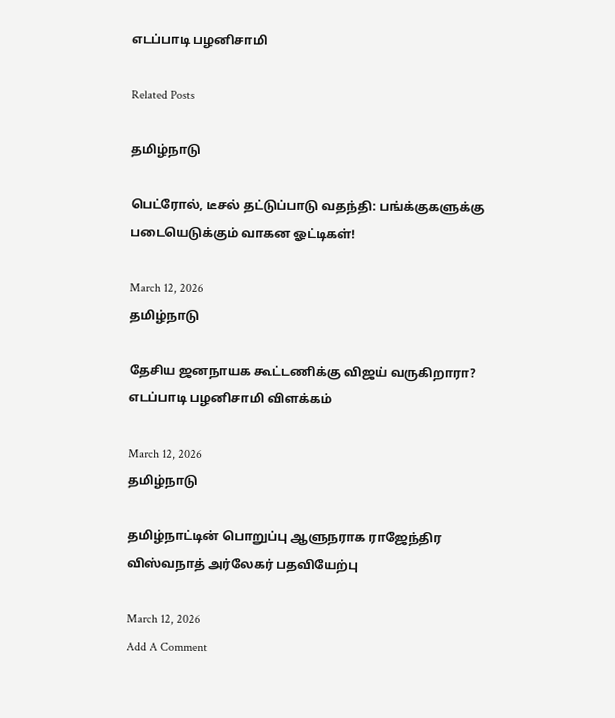எடப்பாடி பழனிசாமி

Related Posts

தமிழ்நாடு

பெட்ரோல், டீசல் தட்டுப்பாடு வதந்தி: பங்க்குகளுக்கு படையெடுக்கும் வாகன ஓட்டிகள்!

March 12, 2026
தமிழ்நாடு

தேசிய ஜனநாயக கூட்டணிக்கு விஜய் வருகிறாரா? எடப்பாடி பழனிசாமி விளக்கம்

March 12, 2026
தமிழ்நாடு

தமிழ்நாட்டின் பொறுப்பு ஆளுநராக ராஜேந்திர விஸ்வநாத் அர்லேகர் பதவியேற்பு

March 12, 2026
Add A Comment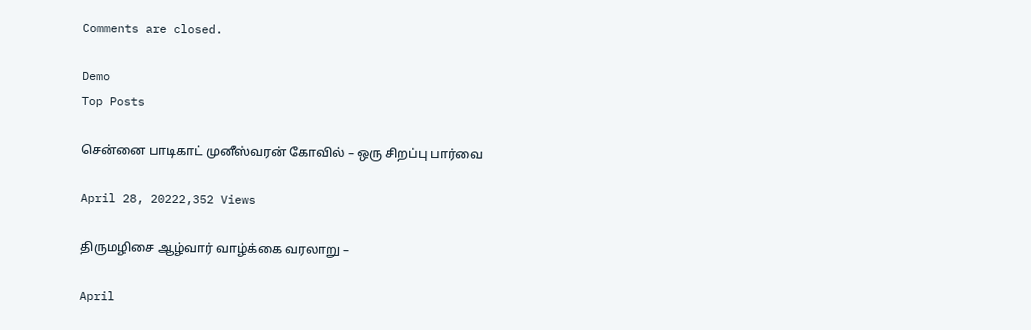Comments are closed.

Demo
Top Posts

சென்னை பாடிகாட் முனீஸ்வரன் கோவில் – ஒரு சிறப்பு பார்வை

April 28, 20222,352 Views

திருமழிசை ஆழ்வார் வாழ்க்கை வரலாறு –

April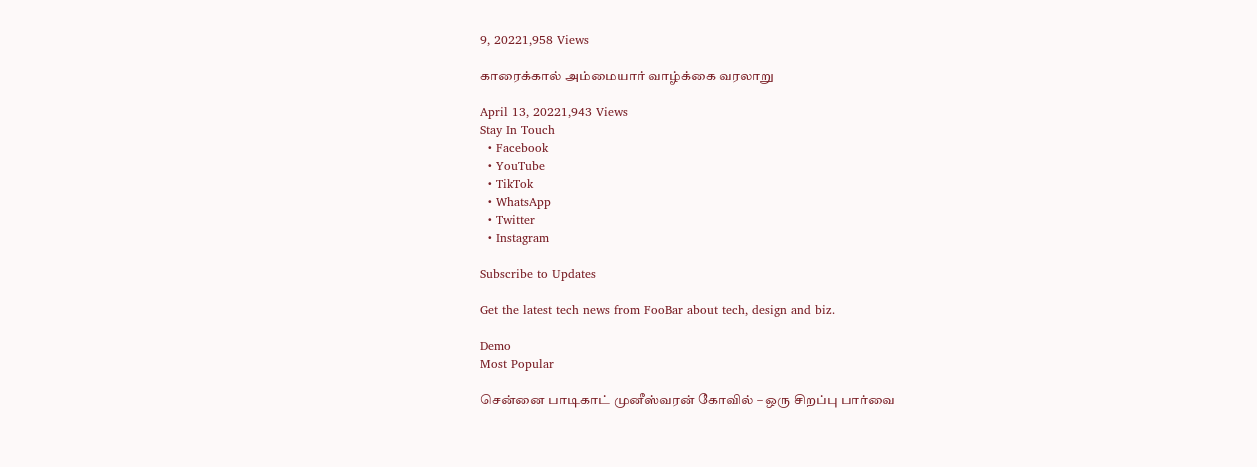9, 20221,958 Views

காரைக்கால் அம்மையார் வாழ்க்கை வரலாறு

April 13, 20221,943 Views
Stay In Touch
  • Facebook
  • YouTube
  • TikTok
  • WhatsApp
  • Twitter
  • Instagram

Subscribe to Updates

Get the latest tech news from FooBar about tech, design and biz.

Demo
Most Popular

சென்னை பாடிகாட் முனீஸ்வரன் கோவில் – ஒரு சிறப்பு பார்வை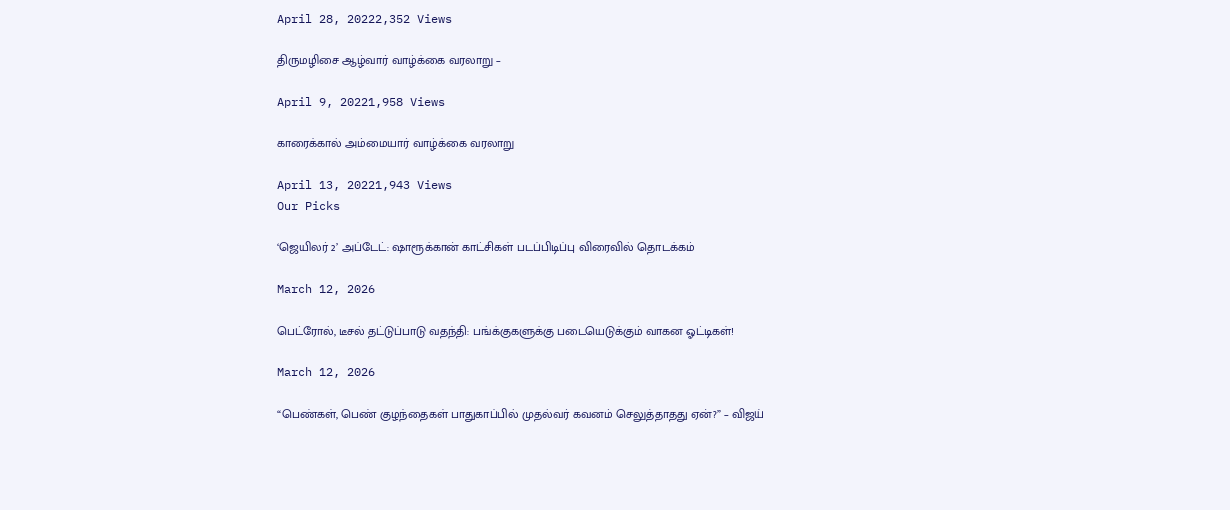April 28, 20222,352 Views

திருமழிசை ஆழ்வார் வாழ்க்கை வரலாறு –

April 9, 20221,958 Views

காரைக்கால் அம்மையார் வாழ்க்கை வரலாறு

April 13, 20221,943 Views
Our Picks

‘ஜெயிலர் 2’ அப்டேட்: ஷாரூக்கான் காட்சிகள் படப்பிடிப்பு விரைவில் தொடக்கம்

March 12, 2026

பெட்ரோல், டீசல் தட்டுப்பாடு வதந்தி: பங்க்குகளுக்கு படையெடுக்கும் வாகன ஓட்டிகள்!

March 12, 2026

“பெண்கள், பெண் குழந்தைகள் பாதுகாப்பில் முதல்வர் கவனம் செலுத்தாதது ஏன்?” – விஜய்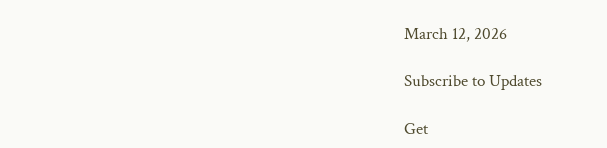March 12, 2026

Subscribe to Updates

Get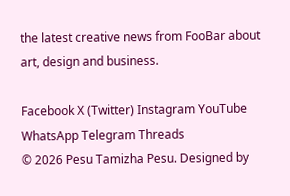the latest creative news from FooBar about art, design and business.

Facebook X (Twitter) Instagram YouTube WhatsApp Telegram Threads
© 2026 Pesu Tamizha Pesu. Designed by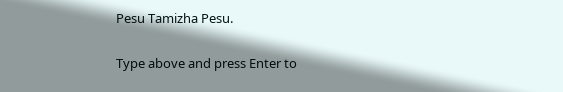Pesu Tamizha Pesu.

Type above and press Enter to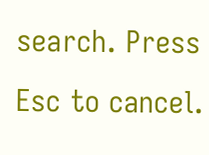search. Press Esc to cancel.